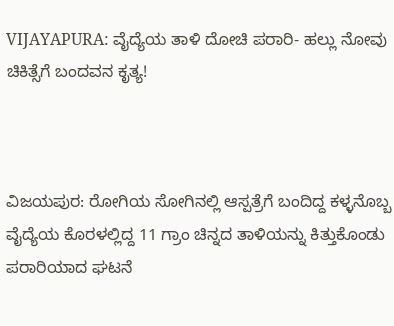VIJAYAPURA: ವೈದ್ಯೆಯ ತಾಳಿ ದೋಚಿ ಪರಾರಿ- ಹಲ್ಲು ನೋವು ಚಿಕಿತ್ಸೆಗೆ ಬಂದವನ ಕೃತ್ಯ!



ವಿಜಯಪುರ: ರೋಗಿಯ ಸೋಗಿನಲ್ಲಿ ಆಸ್ಪತ್ರೆಗೆ ಬಂದಿದ್ದ ಕಳ್ಳನೊಬ್ಬ ವೈದ್ಯೆಯ ಕೊರಳಲ್ಲಿದ್ದ 11 ಗ್ರಾಂ ಚಿನ್ನದ ತಾಳಿಯನ್ನು ಕಿತ್ತುಕೊಂಡು ಪರಾರಿಯಾದ ಘಟನೆ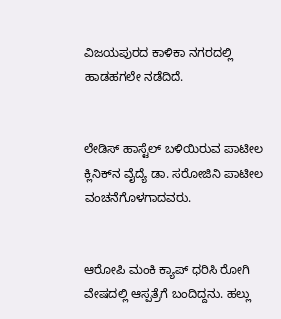ವಿಜಯಪುರದ ಕಾಳಿಕಾ ನಗರದಲ್ಲಿ ಹಾಡಹಗಲೇ ನಡೆದಿದೆ.


ಲೇಡಿಸ್‌ ಹಾಸ್ಟೆಲ್ ಬಳಿಯಿರುವ ಪಾಟೀಲ ಕ್ಲಿನಿಕ್‌ನ ವೈದ್ಯೆ ಡಾ. ಸರೋಜಿನಿ ಪಾಟೀಲ ವಂಚನೆಗೊಳಗಾದವರು.


ಆರೋಪಿ ಮಂಕಿ ಕ್ಯಾಪ್ ಧರಿಸಿ ರೋಗಿ ವೇಷದಲ್ಲಿ ಆಸ್ಪತ್ರೆಗೆ ಬಂದಿದ್ದನು. ಹಲ್ಲು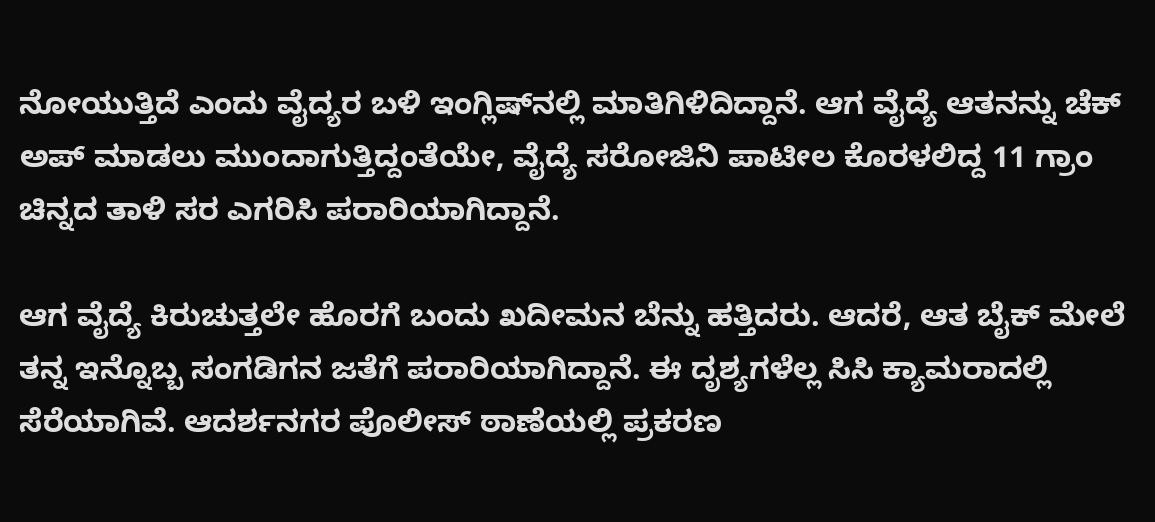ನೋಯುತ್ತಿದೆ ಎಂದು ವೈದ್ಯರ ಬಳಿ ಇಂಗ್ಲಿಷ್‌ನಲ್ಲಿ ಮಾತಿಗಿಳಿದಿದ್ದಾನೆ. ಆಗ ವೈದ್ಯೆ ಆತನನ್ನು ಚೆಕ್ ಅಪ್ ಮಾಡಲು ಮುಂದಾಗುತ್ತಿದ್ದಂತೆಯೇ, ವೈದ್ಯೆ ಸರೋಜಿನಿ ಪಾಟೀಲ ಕೊರಳಲಿದ್ದ 11 ಗ್ರಾಂ ಚಿನ್ನದ ತಾಳಿ ಸರ ಎಗರಿಸಿ ಪರಾರಿಯಾಗಿದ್ದಾನೆ.

ಆಗ ವೈದ್ಯೆ ಕಿರುಚುತ್ತಲೇ ಹೊರಗೆ ಬಂದು ಖದೀಮನ ಬೆನ್ನು ಹತ್ತಿದರು. ಆದರೆ, ಆತ ಬೈಕ್ ಮೇಲೆ ತನ್ನ ಇನ್ನೊಬ್ಬ ಸಂಗಡಿಗನ ಜತೆಗೆ ಪರಾರಿಯಾಗಿದ್ದಾನೆ. ಈ ದೃಶ್ಯಗಳೆಲ್ಲ ಸಿಸಿ ಕ್ಯಾಮರಾದಲ್ಲಿ ಸೆರೆಯಾಗಿವೆ. ಆದರ್ಶನಗರ ಪೊಲೀಸ್ ಠಾಣೆಯಲ್ಲಿ ಪ್ರಕರಣ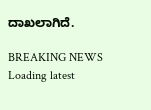ದಾಖಲಾಗಿದೆ.

BREAKING NEWS
Loading latest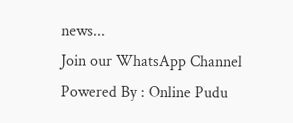news...
Join our WhatsApp Channel Powered By : Online Pudu